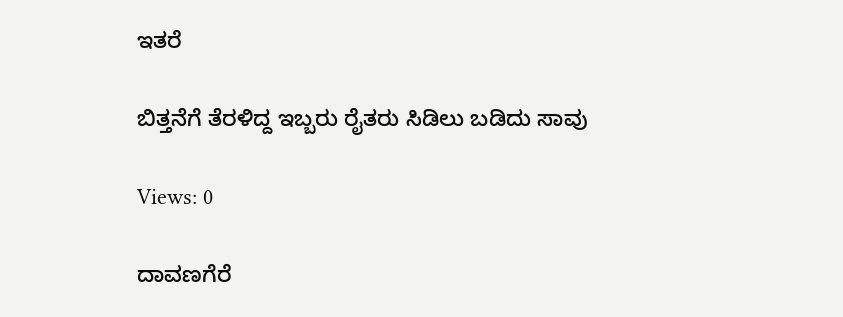ಇತರೆ

ಬಿತ್ತನೆಗೆ ತೆರಳಿದ್ದ ಇಬ್ಬರು ರೈತರು ಸಿಡಿಲು ಬಡಿದು ಸಾವು

Views: 0

ದಾವಣಗೆರೆ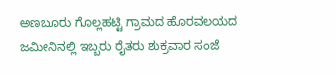ಅಣಬೂರು ಗೊಲ್ಲಹಟ್ಟಿ ಗ್ರಾಮದ ಹೊರವಲಯದ ಜಮೀನಿನಲ್ಲಿ ಇಬ್ಬರು ರೈತರು ಶುಕ್ರವಾರ ಸಂಜೆ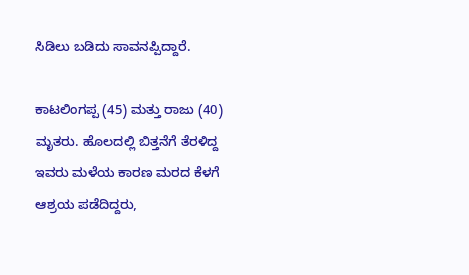ಸಿಡಿಲು ಬಡಿದು ಸಾವನಪ್ಪಿದ್ದಾರೆ.

ಕಾಟಲಿಂಗಪ್ಪ (45) ಮತ್ತು ರಾಜು (40) ಮೃತರು. ಹೊಲದಲ್ಲಿ ಬಿತ್ತನೆಗೆ ತೆರಳಿದ್ದ ಇವರು ಮಳೆಯ ಕಾರಣ ಮರದ ಕೆಳಗೆ ಆಶ್ರಯ ಪಡೆದಿದ್ದರು,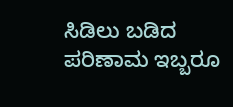ಸಿಡಿಲು ಬಡಿದ ಪರಿಣಾಮ ಇಬ್ಬರೂ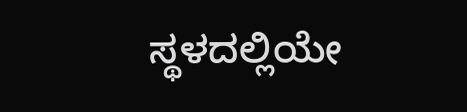ಸ್ಥಳದಲ್ಲಿಯೇ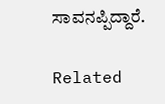ಸಾವನಪ್ಪಿದ್ದಾರೆ.

Related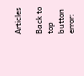Articles

Back to top button
error: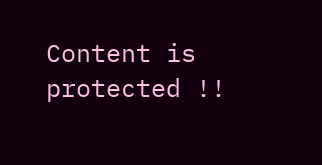Content is protected !!